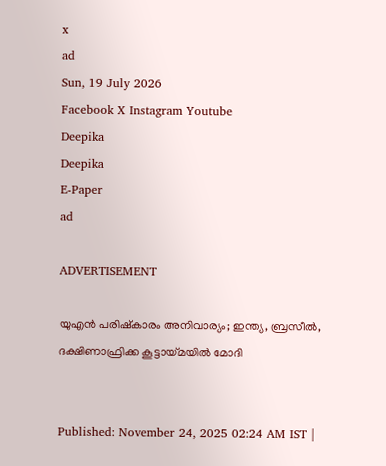x
ad
Sun, 19 July 2026
Facebook X Instagram Youtube
Deepika
Deepika
E-Paper
ad

ADVERTISEMENT

യുഎൻ പരിഷ്കാരം അനിവാര്യം; ഇന്ത്യ, ബ്രസീൽ, ദക്ഷിണാഫ്രിക്ക കൂട്ടായ്മയിൽ മോദി


Published: November 24, 2025 02:24 AM IST |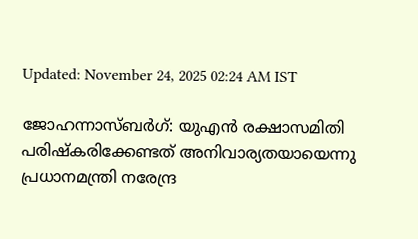Updated: November 24, 2025 02:24 AM IST

ജോഹന്നാസ്ബർഗ്: യുഎൻ രക്ഷാസമിതി പരിഷ്കരിക്കേണ്ടത് അനിവാര്യതയായെന്നു പ്രധാനമന്ത്രി നരേന്ദ്ര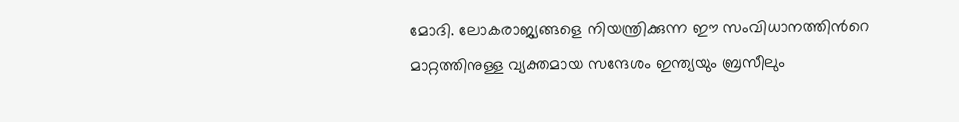മോദി. ലോകരാജ്യങ്ങളെ നിയന്ത്രിക്കുന്ന ഈ സംവിധാനത്തിന്‍റെ മാറ്റത്തിനുള്ള വ്യക്തമായ സന്ദേശം ഇന്ത്യയും ബ്രസീലും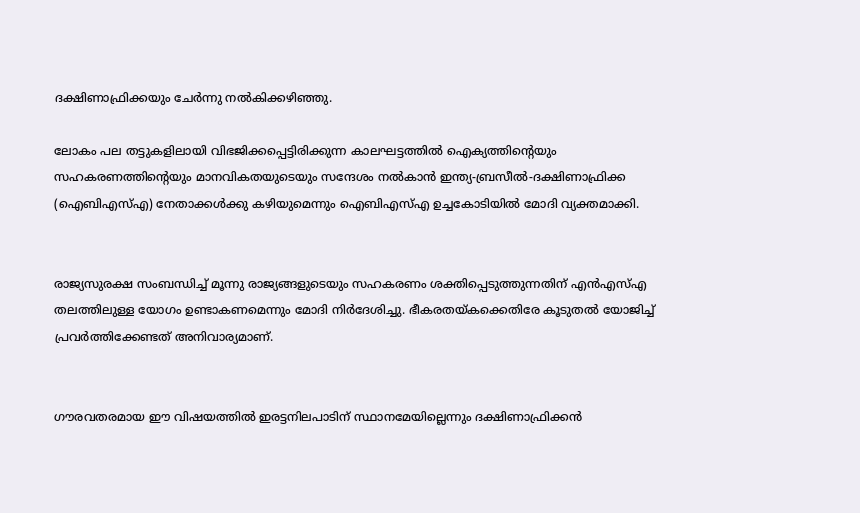ദക്ഷിണാഫ്രിക്കയും ചേർന്നു നൽകിക്കഴിഞ്ഞു.

ലോകം പല തട്ടുകളിലായി വിഭജിക്കപ്പെട്ടിരിക്കുന്ന കാലഘട്ടത്തിൽ ഐക്യത്തിന്‍റെയും സഹകരണത്തിന്‍റെയും മാനവികതയുടെയും സന്ദേശം നൽകാൻ ഇന്ത്യ-ബ്രസീൽ-ദക്ഷിണാഫ്രിക്ക (ഐബിഎസ്എ) നേതാക്കൾക്കു കഴിയുമെന്നും ഐബിഎസ്എ ഉച്ചകോടിയിൽ മോദി വ്യക്തമാക്കി.


രാജ്യസുരക്ഷ സംബന്ധിച്ച് മൂന്നു രാജ്യങ്ങളുടെയും സഹകരണം ശക്തിപ്പെടുത്തുന്നതിന് എൻഎസ്എ തലത്തിലുള്ള യോഗം ഉണ്ടാകണമെന്നും മോദി നിർദേശിച്ചു. ഭീകരതയ്കക്കെതിരേ കൂടുതൽ യോജിച്ച് പ്രവർത്തിക്കേണ്ടത് അനിവാര്യമാണ്.


ഗൗരവതരമായ ഈ വിഷയത്തിൽ ഇരട്ടനിലപാടിന് സ്ഥാനമേയില്ലെന്നും ദക്ഷിണാഫ്രിക്കൻ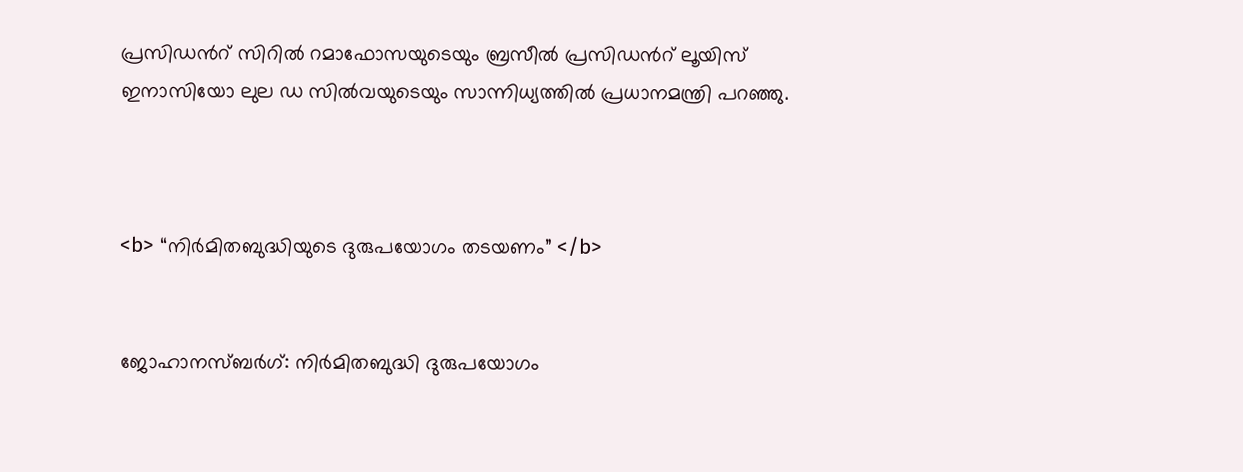പ്രസിഡന്‍റ് സിറിൽ റമാഫോസയുടെയും ബ്രസീൽ പ്രസിഡന്‍റ് ലൂയിസ് ഇനാസിയോ ലുല ഡ സിൽവയുടെയും സാന്നിധ്യത്തിൽ പ്രധാനമന്ത്രി പറഞ്ഞു.



<b> “നിർ‌മിതബുദ്ധിയുടെ ദുരുപയോഗം തടയണം” </b>


ജോഹാനസ്ബർഗ്: നിർമിതബുദ്ധി ദുരുപയോഗം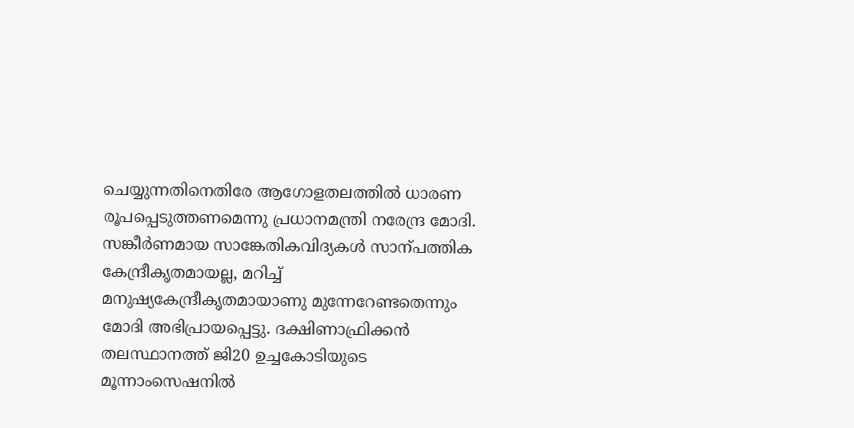ചെയ്യുന്നതിനെതിരേ ആഗോളതലത്തിൽ ധാരണ രൂപപ്പെടുത്തണമെന്നു പ്രധാനമന്ത്രി നരേന്ദ്ര മോദി. സങ്കീർണമായ സാങ്കേതികവിദ്യകൾ സാന്പത്തിക കേന്ദ്രീകൃതമായല്ല, മറിച്ച് മനുഷ്യകേന്ദ്രീകൃതമായാണു മുന്നേറേണ്ടതെന്നും മോദി അഭിപ്രായപ്പെട്ടു. ദക്ഷിണാഫ്രിക്കൻ തലസ്ഥാനത്ത് ജി20 ഉച്ചകോടിയുടെ മൂന്നാംസെഷനിൽ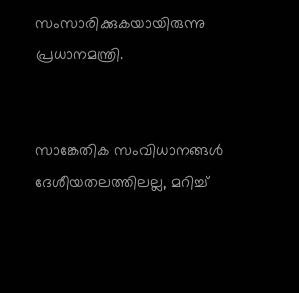സംസാരിക്കുകയായിരുന്നു പ്രധാനമന്ത്രി.


സാങ്കേതിക സംവിധാനങ്ങൾ ദേശീയതലത്തിലല്ല, മറിച്ച്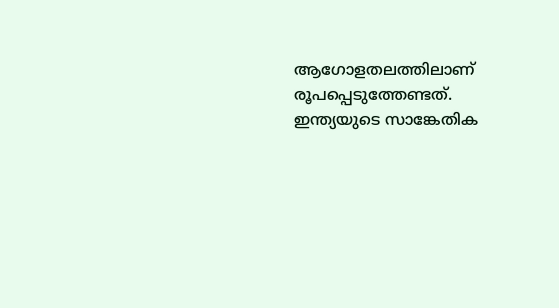ആഗോളതലത്തിലാണ് രൂപപ്പെടുത്തേണ്ടത്. ഇന്ത്യയുടെ സാങ്കേതിക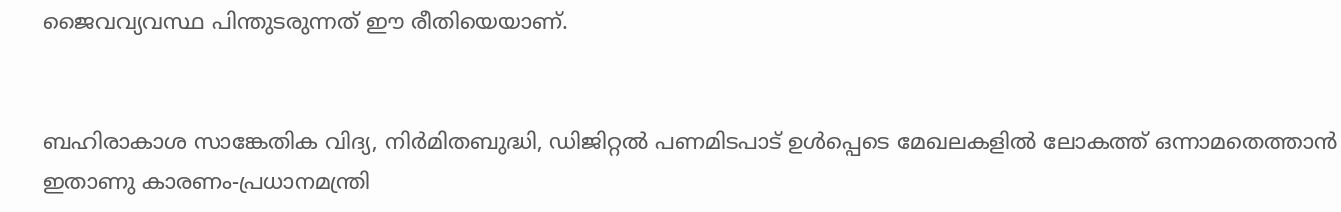ജൈവവ്യവസ്ഥ പിന്തുടരുന്നത് ഈ രീതിയെയാണ്.


ബഹിരാകാശ സാങ്കേതിക വിദ്യ, നിർമിതബുദ്ധി, ഡിജിറ്റൽ പണമിടപാട് ഉൾപ്പെടെ മേഖലകളിൽ ലോകത്ത് ഒന്നാമതെത്താൻ ഇതാണു കാരണം-പ്രധാനമന്ത്രി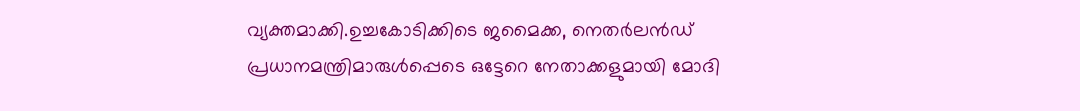വ്യക്തമാക്കി.ഉച്ചകോടിക്കിടെ ജമൈക്ക, നെതർലൻഡ് പ്രധാനമന്ത്രിമാരുൾപ്പെടെ ഒട്ടേറെ നേതാക്കളുമായി മോദി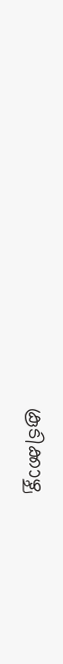കൂടിക്കാഴ്ച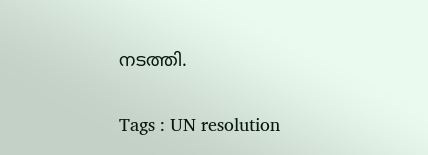നടത്തി.

Tags : UN resolution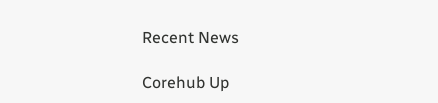Recent News

Corehub Up